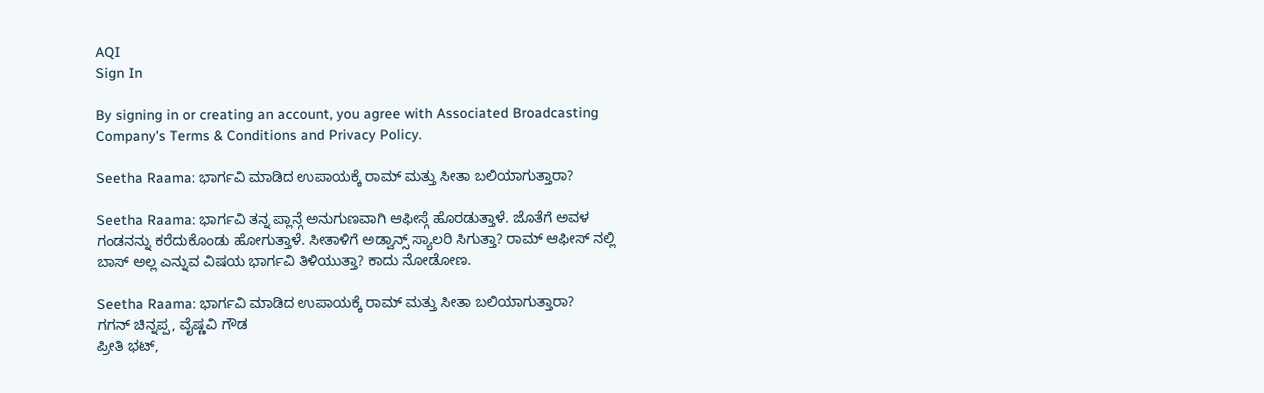AQI
Sign In

By signing in or creating an account, you agree with Associated Broadcasting Company's Terms & Conditions and Privacy Policy.

Seetha Raama: ಭಾರ್ಗವಿ ಮಾಡಿದ ಉಪಾಯಕ್ಕೆ ರಾಮ್ ಮತ್ತು ಸೀತಾ ಬಲಿಯಾಗುತ್ತಾರಾ?

Seetha Raama: ಭಾರ್ಗವಿ ತನ್ನ ಪ್ಲಾನ್ಗೆ ಅನುಗುಣವಾಗಿ ಆಫೀಸ್ಗೆ ಹೊರಡುತ್ತಾಳೆ. ಜೊತೆಗೆ ಅವಳ ಗಂಡನನ್ನು ಕರೆದುಕೊಂಡು ಹೋಗುತ್ತಾಳೆ. ಸೀತಾಳಿಗೆ ಅಡ್ವಾನ್ಸ್ ಸ್ಯಾಲರಿ ಸಿಗುತ್ತಾ? ರಾಮ್ ಆಫೀಸ್ ನಲ್ಲಿ ಬಾಸ್ ಅಲ್ಲ ಎನ್ನುವ ವಿಷಯ ಭಾರ್ಗವಿ ತಿಳಿಯುತ್ತಾ? ಕಾದು ನೋಡೋಣ.

Seetha Raama: ಭಾರ್ಗವಿ ಮಾಡಿದ ಉಪಾಯಕ್ಕೆ ರಾಮ್ ಮತ್ತು ಸೀತಾ ಬಲಿಯಾಗುತ್ತಾರಾ?
ಗಗನ್ ಚಿನ್ನಪ್ಪ, ವೈಷ್ಣವಿ ಗೌಡ
ಪ್ರೀತಿ ಭಟ್,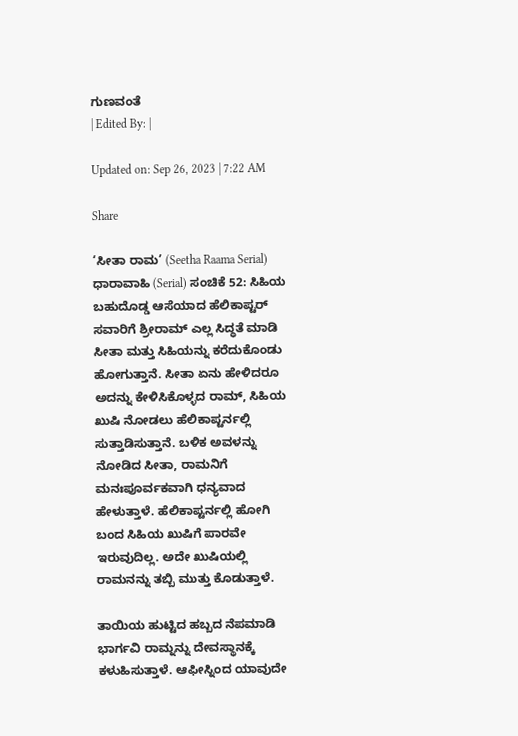ಗುಣವಂತೆ
| Edited By: |

Updated on: Sep 26, 2023 | 7:22 AM

Share

‘ಸೀತಾ ರಾಮ’ (Seetha Raama Serial) ಧಾರಾವಾಹಿ (Serial) ಸಂಚಿಕೆ 52: ಸಿಹಿಯ ಬಹುದೊಡ್ಡ ಆಸೆಯಾದ ಹೆಲಿಕಾಪ್ಟರ್ ಸವಾರಿಗೆ ಶ್ರೀರಾಮ್ ಎಲ್ಲ ಸಿದ್ಧತೆ ಮಾಡಿ ಸೀತಾ ಮತ್ತು ಸಿಹಿಯನ್ನು ಕರೆದುಕೊಂಡು ಹೋಗುತ್ತಾನೆ. ಸೀತಾ ಏನು ಹೇಳಿದರೂ ಅದನ್ನು ಕೇಳಿಸಿಕೊಳ್ಳದ ರಾಮ್, ಸಿಹಿಯ ಖುಷಿ ನೋಡಲು ಹೆಲಿಕಾಪ್ಟರ್ನಲ್ಲಿ ಸುತ್ತಾಡಿಸುತ್ತಾನೆ. ಬಳಿಕ ಅವಳನ್ನು ನೋಡಿದ ಸೀತಾ, ರಾಮನಿಗೆ  ಮನಃಪೂರ್ವಕವಾಗಿ ಧನ್ಯವಾದ ಹೇಳುತ್ತಾಳೆ. ಹೆಲಿಕಾಪ್ಟರ್ನಲ್ಲಿ ಹೋಗಿ ಬಂದ ಸಿಹಿಯ ಖುಷಿಗೆ ಪಾರವೇ ಇರುವುದಿಲ್ಲ. ಅದೇ ಖುಷಿಯಲ್ಲಿ ರಾಮನನ್ನು ತಬ್ಬಿ ಮುತ್ತು ಕೊಡುತ್ತಾಳೆ.

ತಾಯಿಯ ಹುಟ್ಟಿದ ಹಬ್ಬದ ನೆಪಮಾಡಿ ಭಾರ್ಗವಿ ರಾಮ್ನನ್ನು ದೇವಸ್ಥಾನಕ್ಕೆ ಕಳುಹಿಸುತ್ತಾಳೆ. ಆಫೀಸ್ನಿಂದ ಯಾವುದೇ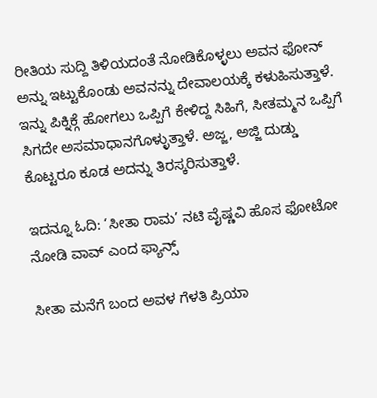ರೀತಿಯ ಸುದ್ದಿ ತಿಳಿಯದಂತೆ ನೋಡಿಕೊಳ್ಳಲು ಅವನ ಫೋನ್ ಅನ್ನು ಇಟ್ಟುಕೊಂಡು ಅವನನ್ನು ದೇವಾಲಯಕ್ಕೆ ಕಳುಹಿಸುತ್ತಾಳೆ. ಇನ್ನು ಪಿಕ್ನಿಕ್ಗೆ ಹೋಗಲು ಒಪ್ಪಿಗೆ ಕೇಳಿದ್ದ ಸಿಹಿಗೆ, ಸೀತಮ್ಮನ ಒಪ್ಪಿಗೆ ಸಿಗದೇ ಅಸಮಾಧಾನಗೊಳ್ಳುತ್ತಾಳೆ. ಅಜ್ಜ, ಅಜ್ಜಿ ದುಡ್ಡು ಕೊಟ್ಟರೂ ಕೂಡ ಅದನ್ನು ತಿರಸ್ಕರಿಸುತ್ತಾಳೆ.

ಇದನ್ನೂ ಓದಿ: ‘ಸೀತಾ ರಾಮ’ ನಟಿ ವೈಷ್ಣವಿ ಹೊಸ ಫೋಟೋ ನೋಡಿ ವಾವ್ ಎಂದ ಫ್ಯಾನ್ಸ್

ಸೀತಾ ಮನೆಗೆ ಬಂದ ಅವಳ ಗೆಳತಿ ಪ್ರಿಯಾ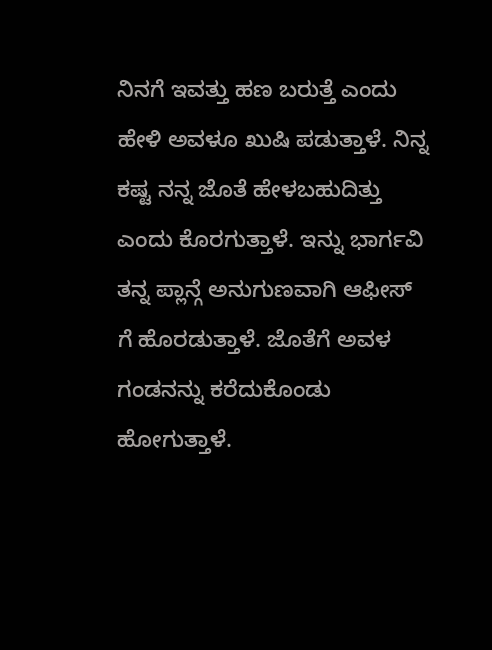ನಿನಗೆ ಇವತ್ತು ಹಣ ಬರುತ್ತೆ ಎಂದು ಹೇಳಿ ಅವಳೂ ಖುಷಿ ಪಡುತ್ತಾಳೆ. ನಿನ್ನ ಕಷ್ಟ ನನ್ನ ಜೊತೆ ಹೇಳಬಹುದಿತ್ತು ಎಂದು ಕೊರಗುತ್ತಾಳೆ. ಇನ್ನು ಭಾರ್ಗವಿ ತನ್ನ ಪ್ಲಾನ್ಗೆ ಅನುಗುಣವಾಗಿ ಆಫೀಸ್ ಗೆ ಹೊರಡುತ್ತಾಳೆ. ಜೊತೆಗೆ ಅವಳ ಗಂಡನನ್ನು ಕರೆದುಕೊಂಡು ಹೋಗುತ್ತಾಳೆ.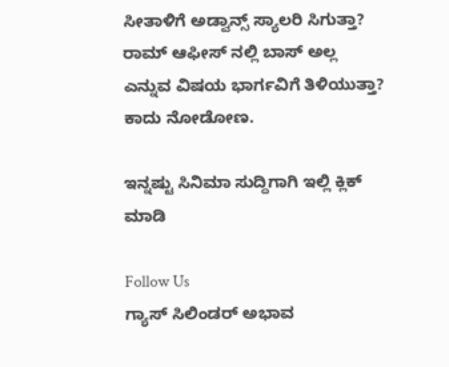ಸೀತಾಳಿಗೆ ಅಡ್ವಾನ್ಸ್ ಸ್ಯಾಲರಿ ಸಿಗುತ್ತಾ? ರಾಮ್ ಆಫೀಸ್ ನಲ್ಲಿ ಬಾಸ್ ಅಲ್ಲ ಎನ್ನುವ ವಿಷಯ ಭಾರ್ಗವಿಗೆ ತಿಳಿಯುತ್ತಾ? ಕಾದು ನೋಡೋಣ.

ಇನ್ನಷ್ಟು ಸಿನಿಮಾ ಸುದ್ದಿಗಾಗಿ ಇಲ್ಲಿ ಕ್ಲಿಕ್ ಮಾಡಿ

Follow Us
ಗ್ಯಾಸ್ ಸಿಲಿಂಡರ್ ಅಭಾವ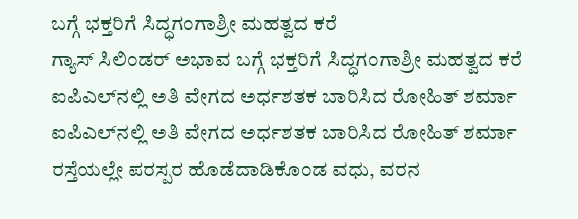ಬಗ್ಗೆ ಭಕ್ತರಿಗೆ ಸಿದ್ಧಗಂಗಾಶ್ರೀ ಮಹತ್ವದ ಕರೆ
ಗ್ಯಾಸ್ ಸಿಲಿಂಡರ್ ಅಭಾವ ಬಗ್ಗೆ ಭಕ್ತರಿಗೆ ಸಿದ್ಧಗಂಗಾಶ್ರೀ ಮಹತ್ವದ ಕರೆ
ಐಪಿಎಲ್‌ನಲ್ಲಿ ಅತಿ ವೇಗದ ಅರ್ಧಶತಕ ಬಾರಿಸಿದ ರೋಹಿತ್ ಶರ್ಮಾ
ಐಪಿಎಲ್‌ನಲ್ಲಿ ಅತಿ ವೇಗದ ಅರ್ಧಶತಕ ಬಾರಿಸಿದ ರೋಹಿತ್ ಶರ್ಮಾ
ರಸ್ತೆಯಲ್ಲೇ ಪರಸ್ಪರ ಹೊಡೆದಾಡಿಕೊಂಡ ವಧು, ವರನ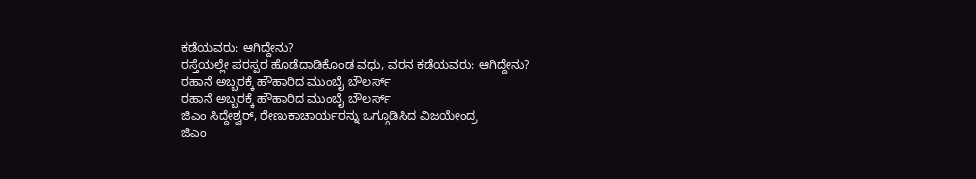ಕಡೆಯವರು: ಆಗಿದ್ದೇನು?
ರಸ್ತೆಯಲ್ಲೇ ಪರಸ್ಪರ ಹೊಡೆದಾಡಿಕೊಂಡ ವಧು, ವರನ ಕಡೆಯವರು: ಆಗಿದ್ದೇನು?
ರಹಾನೆ ಅಬ್ಬರಕ್ಕೆ ಹೌಹಾರಿದ ಮುಂಬೈ ಬೌಲರ್ಸ್
ರಹಾನೆ ಅಬ್ಬರಕ್ಕೆ ಹೌಹಾರಿದ ಮುಂಬೈ ಬೌಲರ್ಸ್
ಜಿಎಂ ಸಿದ್ದೇಶ್ವರ್, ರೇಣುಕಾಚಾರ್ಯರನ್ನು ಒಗ್ಗೂಡಿಸಿದ ವಿಜಯೇಂದ್ರ
ಜಿಎಂ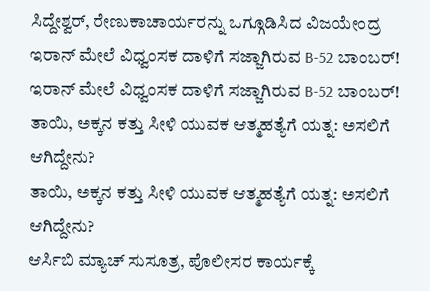ಸಿದ್ದೇಶ್ವರ್, ರೇಣುಕಾಚಾರ್ಯರನ್ನು ಒಗ್ಗೂಡಿಸಿದ ವಿಜಯೇಂದ್ರ
ಇರಾನ್ ಮೇಲೆ ವಿಧ್ವಂಸಕ ದಾಳಿಗೆ ಸಜ್ಜಾಗಿರುವ B-52 ಬಾಂಬರ್!
ಇರಾನ್ ಮೇಲೆ ವಿಧ್ವಂಸಕ ದಾಳಿಗೆ ಸಜ್ಜಾಗಿರುವ B-52 ಬಾಂಬರ್!
ತಾಯಿ, ಅಕ್ಕನ ಕತ್ತು ಸೀಳಿ ಯುವಕ ಆತ್ಮಹತ್ಯೆಗೆ ಯತ್ನ: ಅಸಲಿಗೆ ಆಗಿದ್ದೇನು?
ತಾಯಿ, ಅಕ್ಕನ ಕತ್ತು ಸೀಳಿ ಯುವಕ ಆತ್ಮಹತ್ಯೆಗೆ ಯತ್ನ: ಅಸಲಿಗೆ ಆಗಿದ್ದೇನು?
ಆರ್ಸಿಬಿ ಮ್ಯಾಚ್ ಸುಸೂತ್ರ, ಪೊಲೀಸರ ಕಾರ್ಯಕ್ಕೆ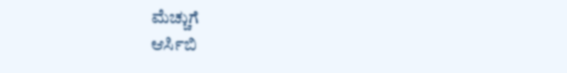ಮೆಚ್ಚುಗೆ
ಆರ್ಸಿಬಿ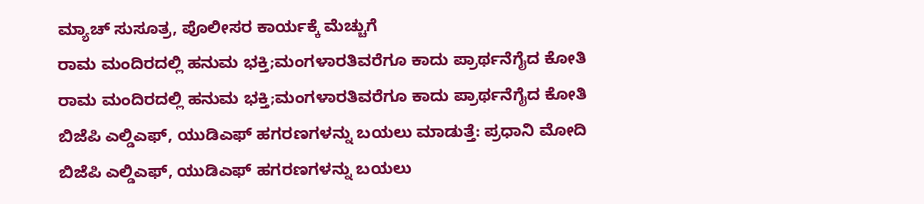ಮ್ಯಾಚ್ ಸುಸೂತ್ರ, ಪೊಲೀಸರ ಕಾರ್ಯಕ್ಕೆ ಮೆಚ್ಚುಗೆ
ರಾಮ ಮಂದಿರದಲ್ಲಿ ಹನುಮ ಭಕ್ತಿ;ಮಂಗಳಾರತಿವರೆಗೂ ಕಾದು ಪ್ರಾರ್ಥನೆಗೈದ ಕೋತಿ
ರಾಮ ಮಂದಿರದಲ್ಲಿ ಹನುಮ ಭಕ್ತಿ;ಮಂಗಳಾರತಿವರೆಗೂ ಕಾದು ಪ್ರಾರ್ಥನೆಗೈದ ಕೋತಿ
ಬಿಜೆಪಿ ಎಲ್ಡಿಎಫ್, ಯುಡಿಎಫ್ ಹಗರಣಗಳನ್ನು ಬಯಲು ಮಾಡುತ್ತೆ: ಪ್ರಧಾನಿ ಮೋದಿ
ಬಿಜೆಪಿ ಎಲ್ಡಿಎಫ್, ಯುಡಿಎಫ್ ಹಗರಣಗಳನ್ನು ಬಯಲು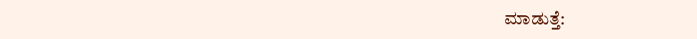ಮಾಡುತ್ತೆ: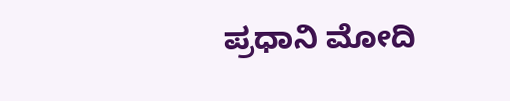ಪ್ರಧಾನಿ ಮೋದಿ